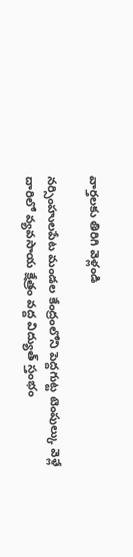వార్తలకు తిరిగి వెళ్లండి

నర్సింహులపేట మండల కేంద్రంలోని పెద్దగుట్ట టెంపుల్కు వెళ్లే దారిలో వ్యవసాయ క్షేత్రం వద్ద విద్యుత్ స్తంభం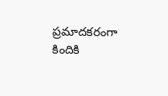ప్రమాదకరంగా కిందికి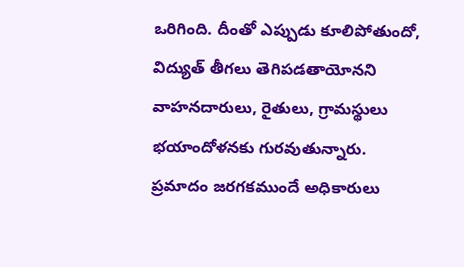ఒరిగింది. దీంతో ఎప్పుడు కూలిపోతుందో, విద్యుత్ తీగలు తెగిపడతాయోనని వాహనదారులు, రైతులు, గ్రామస్థులు భయాందోళనకు గురవుతున్నారు.
ప్రమాదం జరగకముందే అధికారులు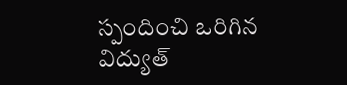స్పందించి ఒరిగిన విద్యుత్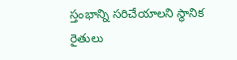స్తంభాన్ని సరిచేయాలని స్థానిక రైతులు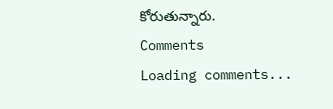కోరుతున్నారు.
Comments
Loading comments...